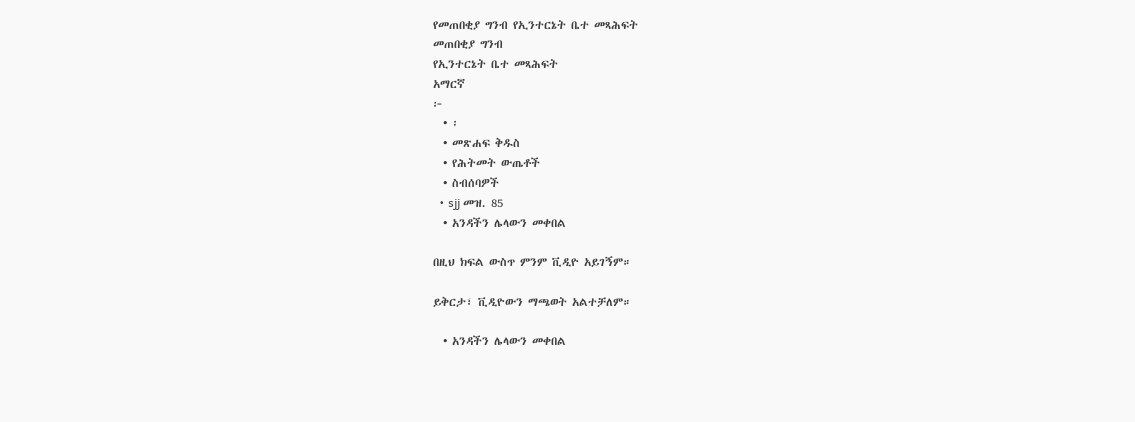የመጠበቂያ ግንብ የኢንተርኔት ቤተ መጻሕፍት
መጠበቂያ ግንብ
የኢንተርኔት ቤተ መጻሕፍት
አማርኛ
፦
  • ፡
  • መጽሐፍ ቅዱስ
  • የሕትመት ውጤቶች
  • ስብሰባዎች
  • sjj መዝ. 85
  • አንዳችን ሌላውን መቀበል

በዚህ ክፍል ውስጥ ምንም ቪዲዮ አይገኝም።

ይቅርታ፣ ቪዲዮውን ማጫወት አልተቻለም።

  • አንዳችን ሌላውን መቀበል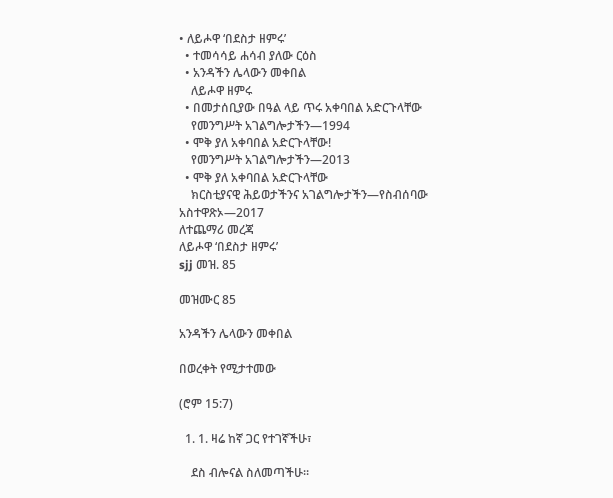• ለይሖዋ ‘በደስታ ዘምሩ’
  • ተመሳሳይ ሐሳብ ያለው ርዕስ
  • አንዳችን ሌላውን መቀበል
    ለይሖዋ ዘምሩ
  • በመታሰቢያው በዓል ላይ ጥሩ አቀባበል አድርጉላቸው
    የመንግሥት አገልግሎታችን—1994
  • ሞቅ ያለ አቀባበል አድርጉላቸው!
    የመንግሥት አገልግሎታችን—2013
  • ሞቅ ያለ አቀባበል አድርጉላቸው
    ክርስቲያናዊ ሕይወታችንና አገልግሎታችን—የስብሰባው አስተዋጽኦ—2017
ለተጨማሪ መረጃ
ለይሖዋ ‘በደስታ ዘምሩ’
sjj መዝ. 85

መዝሙር 85

አንዳችን ሌላውን መቀበል

በወረቀት የሚታተመው

(ሮም 15:7)

  1. 1. ዛሬ ከኛ ጋር የተገኛችሁ፣

    ደስ ብሎናል ስለመጣችሁ።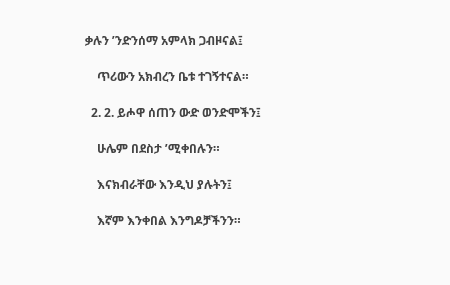ቃሉን ’ንድንሰማ አምላክ ጋብዞናል፤

    ጥሪውን አክብረን ቤቱ ተገኝተናል።

  2. 2. ይሖዋ ሰጠን ውድ ወንድሞችን፤

    ሁሌም በደስታ ’ሚቀበሉን።

    እናክብራቸው እንዲህ ያሉትን፤

    እኛም እንቀበል እንግዶቻችንን።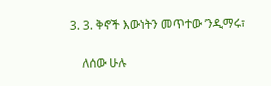3. 3. ቅኖች እውነትን መጥተው ’ንዲማሩ፣

    ለሰው ሁሉ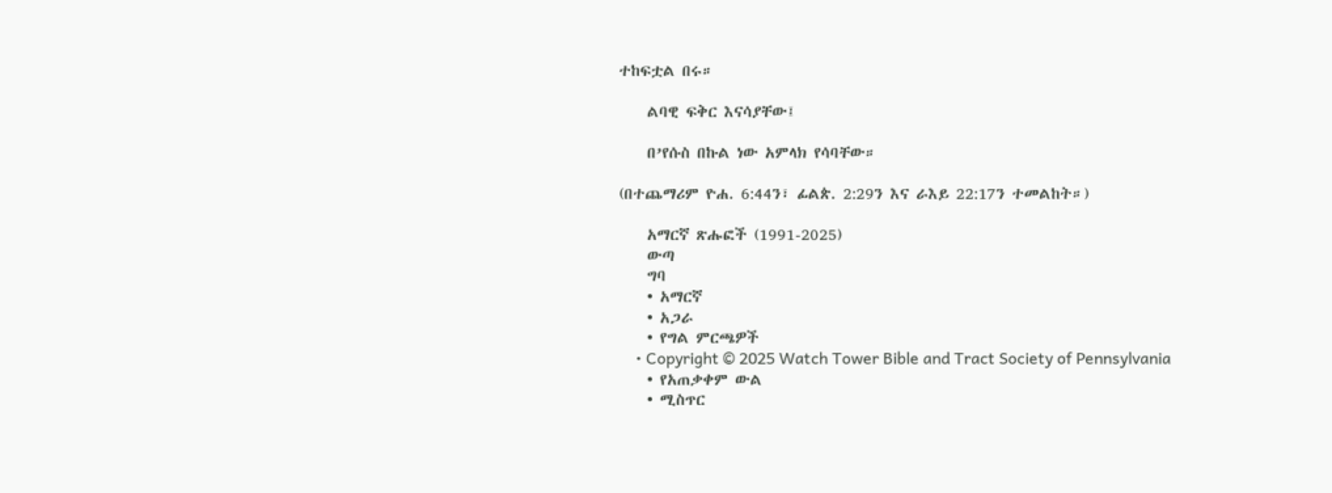ተከፍቷል በሩ።

    ልባዊ ፍቅር እናሳያቸው፤

    በ’የሱስ በኩል ነው አምላክ የሳባቸው።

(በተጨማሪም ዮሐ. 6:44ን፣ ፊልጵ. 2:29ን እና ራእይ 22:17ን ተመልከት።)

    አማርኛ ጽሑፎች (1991-2025)
    ውጣ
    ግባ
    • አማርኛ
    • አጋራ
    • የግል ምርጫዎች
    • Copyright © 2025 Watch Tower Bible and Tract Society of Pennsylvania
    • የአጠቃቀም ውል
    • ሚስጥር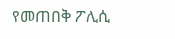የመጠበቅ ፖሊሲ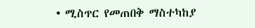• ሚስጥር የመጠበቅ ማስተካከያ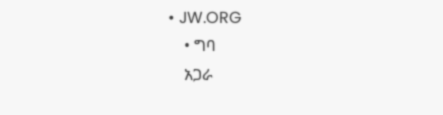• JW.ORG
    • ግባ
    አጋራ